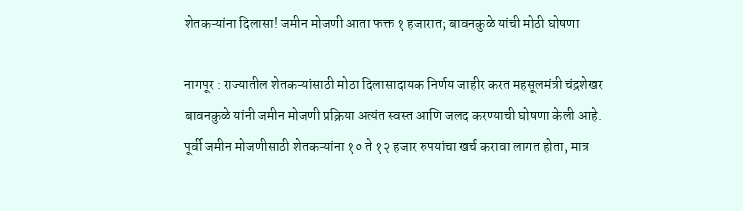शेतकऱ्यांना दिलासा! जमीन मोजणी आता फक्त १ हजारात; बावनकुळे यांची मोठी घोषणा

नागपूर : राज्यातील शेतकऱ्यांसाठी मोठा दिलासादायक निर्णय जाहीर करत महसूलमंत्री चंद्रशेखर बावनकुळे यांनी जमीन मोजणी प्रक्रिया अत्यंत स्वस्त आणि जलद करण्याची घोषणा केली आहे. पूर्वी जमीन मोजणीसाठी शेतकऱ्यांना १० ते १२ हजार रुपयांचा खर्च करावा लागत होता, मात्र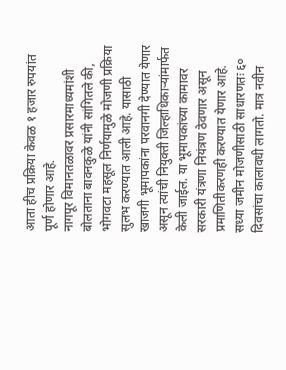आता हीच प्रक्रिया केवळ १ हजार रुपयांत पूर्ण होणार आहे.
नागपूर विमानतळावर प्रसारमाध्यमांशी बोलताना बावनकुळे यांनी सांगितले की, भोगवटा महसूल निर्णयामुळे मोजणी प्रक्रिया सुलभ करण्यात आली आहे. यासाठी खाजगी भूमापकांना परवानगी देण्यात येणार असून त्यांची नियुक्ती जिल्हाधिकाऱ्यांमार्फत केली जाईल. या भूमापकांच्या कामावर सरकारी यंत्रणा नियंत्रण ठेवणार असून प्रमाणितीकरणही करण्यात येणार आहे.
सध्या जमीन मोजणीसाठी साधारणतः ६० दिवसांचा कालावधी लागतो. मात्र नवीन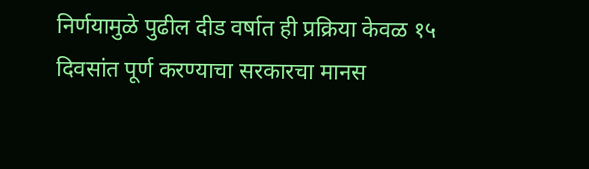निर्णयामुळे पुढील दीड वर्षात ही प्रक्रिया केवळ १५ दिवसांत पूर्ण करण्याचा सरकारचा मानस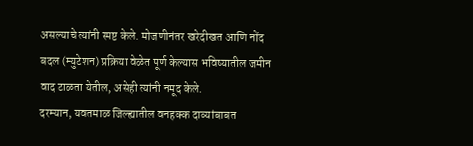असल्याचे त्यांनी स्पष्ट केले. मोजणीनंतर खरेदीखत आणि नोंद बदल (म्युटेशन) प्रक्रिया वेळेत पूर्ण केल्यास भविष्यातील जमीन वाद टाळता येतील, असेही त्यांनी नमूद केले.
दरम्यान, यवतमाळ जिल्ह्यातील वनहक्क दाव्यांबाबत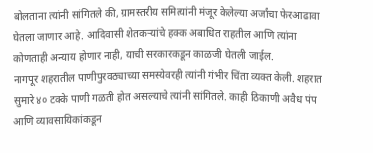बोलताना त्यांनी सांगितले की, ग्रामस्तरीय समित्यांनी मंजूर केलेल्या अर्जांचा फेरआढावा घेतला जाणार आहे. आदिवासी शेतकऱ्यांचे हक्क अबाधित राहतील आणि त्यांना कोणताही अन्याय होणार नाही, याची सरकारकडून काळजी घेतली जाईल.
नागपूर शहरातील पाणीपुरवठ्याच्या समस्येवरही त्यांनी गंभीर चिंता व्यक्त केली. शहरात सुमारे ४० टक्के पाणी गळती होत असल्याचे त्यांनी सांगितले. काही ठिकाणी अवैध पंप आणि व्यावसायिकांकडून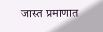जास्त प्रमाणात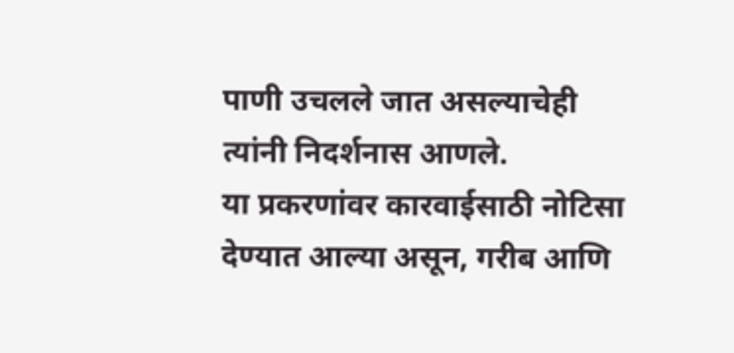पाणी उचलले जात असल्याचेही त्यांनी निदर्शनास आणले.
या प्रकरणांवर कारवाईसाठी नोटिसा देण्यात आल्या असून, गरीब आणि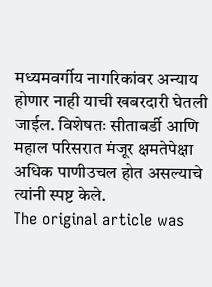मध्यमवर्गीय नागरिकांवर अन्याय होणार नाही याची खबरदारी घेतली जाईल. विशेषतः सीताबर्डी आणि महाल परिसरात मंजूर क्षमतेपेक्षा अधिक पाणीउचल होत असल्याचे त्यांनी स्पष्ट केले.
The original article was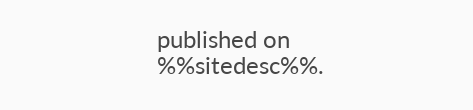published on %%sitedesc%%.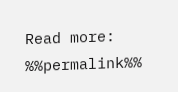Read more: %%permalink%%